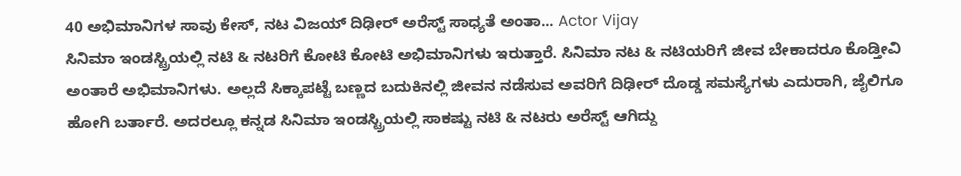40 ಅಭಿಮಾನಿಗಳ ಸಾವು ಕೇಸ್, ನಟ ವಿಜಯ್ ದಿಢೀರ್ ಅರೆಸ್ಟ್ ಸಾಧ್ಯತೆ ಅಂತಾ... Actor Vijay
ಸಿನಿಮಾ ಇಂಡಸ್ಟ್ರಿಯಲ್ಲಿ ನಟಿ & ನಟರಿಗೆ ಕೋಟಿ ಕೋಟಿ ಅಭಿಮಾನಿಗಳು ಇರುತ್ತಾರೆ. ಸಿನಿಮಾ ನಟ & ನಟಿಯರಿಗೆ ಜೀವ ಬೇಕಾದರೂ ಕೊಡ್ತೀವಿ ಅಂತಾರೆ ಅಭಿಮಾನಿಗಳು. ಅಲ್ಲದೆ ಸಿಕ್ಕಾಪಟ್ಟೆ ಬಣ್ಣದ ಬದುಕಿನಲ್ಲಿ ಜೀವನ ನಡೆಸುವ ಅವರಿಗೆ ದಿಢೀರ್ ದೊಡ್ಡ ಸಮಸ್ಯೆಗಳು ಎದುರಾಗಿ, ಜೈಲಿಗೂ ಹೋಗಿ ಬರ್ತಾರೆ. ಅದರಲ್ಲೂ ಕನ್ನಡ ಸಿನಿಮಾ ಇಂಡಸ್ಟ್ರಿಯಲ್ಲಿ ಸಾಕಷ್ಟು ನಟಿ & ನಟರು ಅರೆಸ್ಟ್ ಆಗಿದ್ದು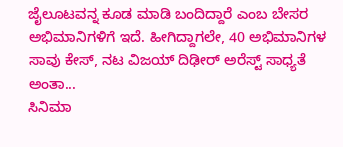ಜೈಲೂಟವನ್ನ ಕೂಡ ಮಾಡಿ ಬಂದಿದ್ದಾರೆ ಎಂಬ ಬೇಸರ ಅಭಿಮಾನಿಗಳಿಗೆ ಇದೆ. ಹೀಗಿದ್ದಾಗಲೇ, 40 ಅಭಿಮಾನಿಗಳ ಸಾವು ಕೇಸ್, ನಟ ವಿಜಯ್ ದಿಢೀರ್ ಅರೆಸ್ಟ್ ಸಾಧ್ಯತೆ ಅಂತಾ...
ಸಿನಿಮಾ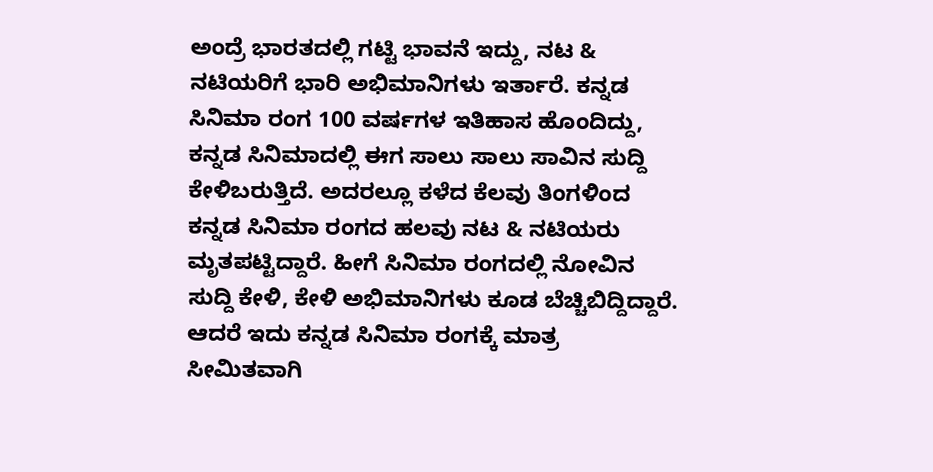ಅಂದ್ರೆ ಭಾರತದಲ್ಲಿ ಗಟ್ಟಿ ಭಾವನೆ ಇದ್ದು, ನಟ & ನಟಿಯರಿಗೆ ಭಾರಿ ಅಭಿಮಾನಿಗಳು ಇರ್ತಾರೆ. ಕನ್ನಡ ಸಿನಿಮಾ ರಂಗ 100 ವರ್ಷಗಳ ಇತಿಹಾಸ ಹೊಂದಿದ್ದು, ಕನ್ನಡ ಸಿನಿಮಾದಲ್ಲಿ ಈಗ ಸಾಲು ಸಾಲು ಸಾವಿನ ಸುದ್ದಿ ಕೇಳಿಬರುತ್ತಿದೆ. ಅದರಲ್ಲೂ ಕಳೆದ ಕೆಲವು ತಿಂಗಳಿಂದ ಕನ್ನಡ ಸಿನಿಮಾ ರಂಗದ ಹಲವು ನಟ & ನಟಿಯರು ಮೃತಪಟ್ಟಿದ್ದಾರೆ. ಹೀಗೆ ಸಿನಿಮಾ ರಂಗದಲ್ಲಿ ನೋವಿನ ಸುದ್ದಿ ಕೇಳಿ, ಕೇಳಿ ಅಭಿಮಾನಿಗಳು ಕೂಡ ಬೆಚ್ಚಿಬಿದ್ದಿದ್ದಾರೆ. ಆದರೆ ಇದು ಕನ್ನಡ ಸಿನಿಮಾ ರಂಗಕ್ಕೆ ಮಾತ್ರ ಸೀಮಿತವಾಗಿ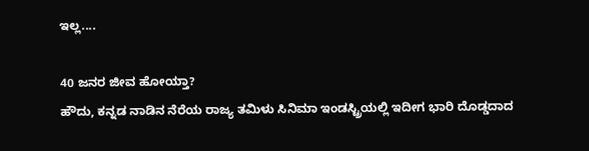ಇಲ್ಲ....

40 ಜನರ ಜೀವ ಹೋಯ್ತಾ?
ಹೌದು, ಕನ್ನಡ ನಾಡಿನ ನೆರೆಯ ರಾಜ್ಯ ತಮಿಳು ಸಿನಿಮಾ ಇಂಡಸ್ಟ್ರಿಯಲ್ಲಿ ಇದೀಗ ಭಾರಿ ದೊಡ್ಡದಾದ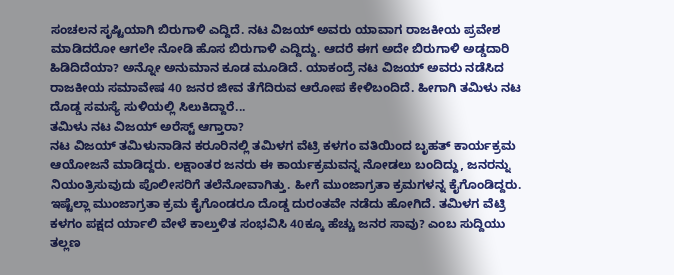ಸಂಚಲನ ಸೃಷ್ಟಿಯಾಗಿ ಬಿರುಗಾಳಿ ಎದ್ದಿದೆ. ನಟ ವಿಜಯ್ ಅವರು ಯಾವಾಗ ರಾಜಕೀಯ ಪ್ರವೇಶ ಮಾಡಿದರೋ ಆಗಲೇ ನೋಡಿ ಹೊಸ ಬಿರುಗಾಳಿ ಎದ್ದಿದ್ದು. ಆದರೆ ಈಗ ಅದೇ ಬಿರುಗಾಳಿ ಅಡ್ಡದಾರಿ ಹಿಡಿದಿದೆಯಾ? ಅನ್ನೋ ಅನುಮಾನ ಕೂಡ ಮೂಡಿದೆ. ಯಾಕಂದ್ರೆ ನಟ ವಿಜಯ್ ಅವರು ನಡೆಸಿದ ರಾಜಕೀಯ ಸಮಾವೇಷ 40 ಜನರ ಜೀವ ತೆಗೆದಿರುವ ಆರೋಪ ಕೇಳಿಬಂದಿದೆ. ಹೀಗಾಗಿ ತಮಿಳು ನಟ ದೊಡ್ಡ ಸಮಸ್ಯೆ ಸುಳಿಯಲ್ಲಿ ಸಿಲುಕಿದ್ದಾರೆ...
ತಮಿಳು ನಟ ವಿಜಯ್ ಅರೆಸ್ಟ್ ಆಗ್ತಾರಾ?
ನಟ ವಿಜಯ್ ತಮಿಳುನಾಡಿನ ಕರೂರಿನಲ್ಲಿ ತಮಿಳಗ ವೆಟ್ರಿ ಕಳಗಂ ವತಿಯಿಂದ ಬೃಹತ್ ಕಾರ್ಯಕ್ರಮ ಆಯೋಜನೆ ಮಾಡಿದ್ದರು. ಲಕ್ಷಾಂತರ ಜನರು ಈ ಕಾರ್ಯಕ್ರಮವನ್ನ ನೋಡಲು ಬಂದಿದ್ದು, ಜನರನ್ನು ನಿಯಂತ್ರಿಸುವುದು ಪೊಲೀಸರಿಗೆ ತಲೆನೋವಾಗಿತ್ತು. ಹೀಗೆ ಮುಂಜಾಗ್ರತಾ ಕ್ರಮಗಳನ್ನ ಕೈಗೊಂಡಿದ್ದರು. ಇಷ್ಟೆಲ್ಲಾ ಮುಂಜಾಗ್ರತಾ ಕ್ರಮ ಕೈಗೊಂಡರೂ ದೊಡ್ಡ ದುರಂತವೇ ನಡೆದು ಹೋಗಿದೆ. ತಮಿಳಗ ವೆಟ್ರಿ ಕಳಗಂ ಪಕ್ಷದ ರ್ಯಾಲಿ ವೇಳೆ ಕಾಲ್ತುಳಿತ ಸಂಭವಿಸಿ 40ಕ್ಕೂ ಹೆಚ್ಚು ಜನರ ಸಾವು? ಎಂಬ ಸುದ್ದಿಯು ತಲ್ಲಣ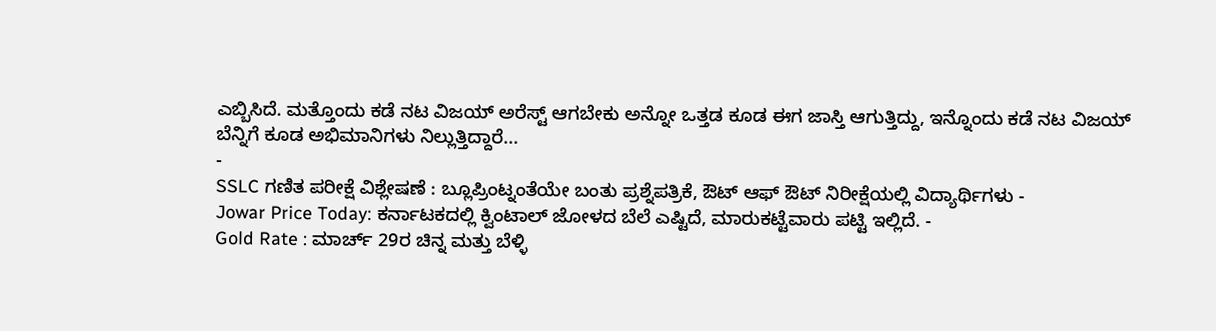ಎಬ್ಬಿಸಿದೆ. ಮತ್ತೊಂದು ಕಡೆ ನಟ ವಿಜಯ್ ಅರೆಸ್ಟ್ ಆಗಬೇಕು ಅನ್ನೋ ಒತ್ತಡ ಕೂಡ ಈಗ ಜಾಸ್ತಿ ಆಗುತ್ತಿದ್ದು, ಇನ್ನೊಂದು ಕಡೆ ನಟ ವಿಜಯ್ ಬೆನ್ನಿಗೆ ಕೂಡ ಅಭಿಮಾನಿಗಳು ನಿಲ್ಲುತ್ತಿದ್ದಾರೆ...
-
SSLC ಗಣಿತ ಪರೀಕ್ಷೆ ವಿಶ್ಲೇಷಣೆ : ಬ್ಲೂಪ್ರಿಂಟ್ನಂತೆಯೇ ಬಂತು ಪ್ರಶ್ನೆಪತ್ರಿಕೆ, ಔಟ್ ಆಫ್ ಔಟ್ ನಿರೀಕ್ಷೆಯಲ್ಲಿ ವಿದ್ಯಾರ್ಥಿಗಳು -
Jowar Price Today: ಕರ್ನಾಟಕದಲ್ಲಿ ಕ್ವಿಂಟಾಲ್ ಜೋಳದ ಬೆಲೆ ಎಷ್ಟಿದೆ, ಮಾರುಕಟ್ಟೆವಾರು ಪಟ್ಟಿ ಇಲ್ಲಿದೆ. -
Gold Rate : ಮಾರ್ಚ್ 29ರ ಚಿನ್ನ ಮತ್ತು ಬೆಳ್ಳಿ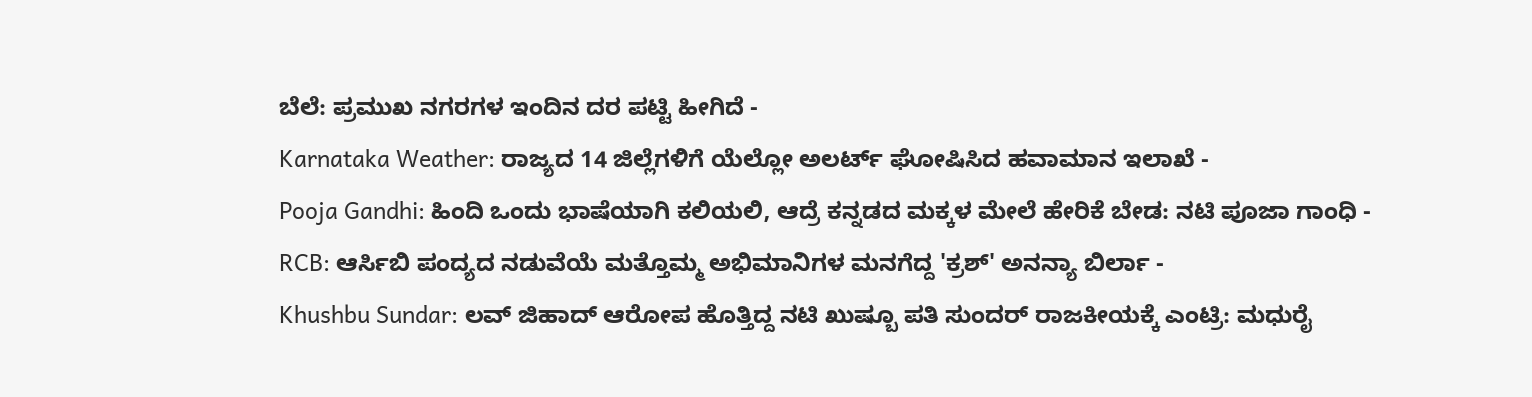ಬೆಲೆ: ಪ್ರಮುಖ ನಗರಗಳ ಇಂದಿನ ದರ ಪಟ್ಟಿ ಹೀಗಿದೆ -
Karnataka Weather: ರಾಜ್ಯದ 14 ಜಿಲ್ಲೆಗಳಿಗೆ ಯೆಲ್ಲೋ ಅಲರ್ಟ್ ಘೋಷಿಸಿದ ಹವಾಮಾನ ಇಲಾಖೆ -
Pooja Gandhi: ಹಿಂದಿ ಒಂದು ಭಾಷೆಯಾಗಿ ಕಲಿಯಲಿ, ಆದ್ರೆ ಕನ್ನಡದ ಮಕ್ಕಳ ಮೇಲೆ ಹೇರಿಕೆ ಬೇಡ: ನಟಿ ಪೂಜಾ ಗಾಂಧಿ -
RCB: ಆರ್ಸಿಬಿ ಪಂದ್ಯದ ನಡುವೆಯೆ ಮತ್ತೊಮ್ಮ ಅಭಿಮಾನಿಗಳ ಮನಗೆದ್ದ 'ಕ್ರಶ್' ಅನನ್ಯಾ ಬಿರ್ಲಾ -
Khushbu Sundar: ಲವ್ ಜಿಹಾದ್ ಆರೋಪ ಹೊತ್ತಿದ್ದ ನಟಿ ಖುಷ್ಬೂ ಪತಿ ಸುಂದರ್ ರಾಜಕೀಯಕ್ಕೆ ಎಂಟ್ರಿ: ಮಧುರೈ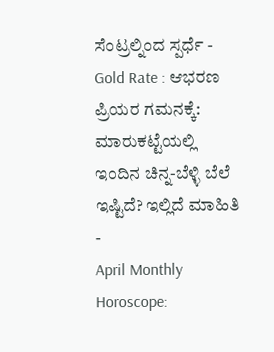ಸೆಂಟ್ರಲ್ನಿಂದ ಸ್ಪರ್ಧೆ -
Gold Rate : ಆಭರಣ ಪ್ರಿಯರ ಗಮನಕ್ಕೆ: ಮಾರುಕಟ್ಟೆಯಲ್ಲಿ ಇಂದಿನ ಚಿನ್ನ-ಬೆಳ್ಳಿ ಬೆಲೆ ಇಷ್ಟಿದೆ? ಇಲ್ಲಿದೆ ಮಾಹಿತಿ -
April Monthly Horoscope: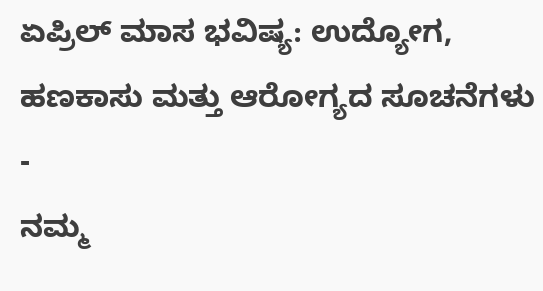ಏಪ್ರಿಲ್ ಮಾಸ ಭವಿಷ್ಯ: ಉದ್ಯೋಗ, ಹಣಕಾಸು ಮತ್ತು ಆರೋಗ್ಯದ ಸೂಚನೆಗಳು -
ನಮ್ಮ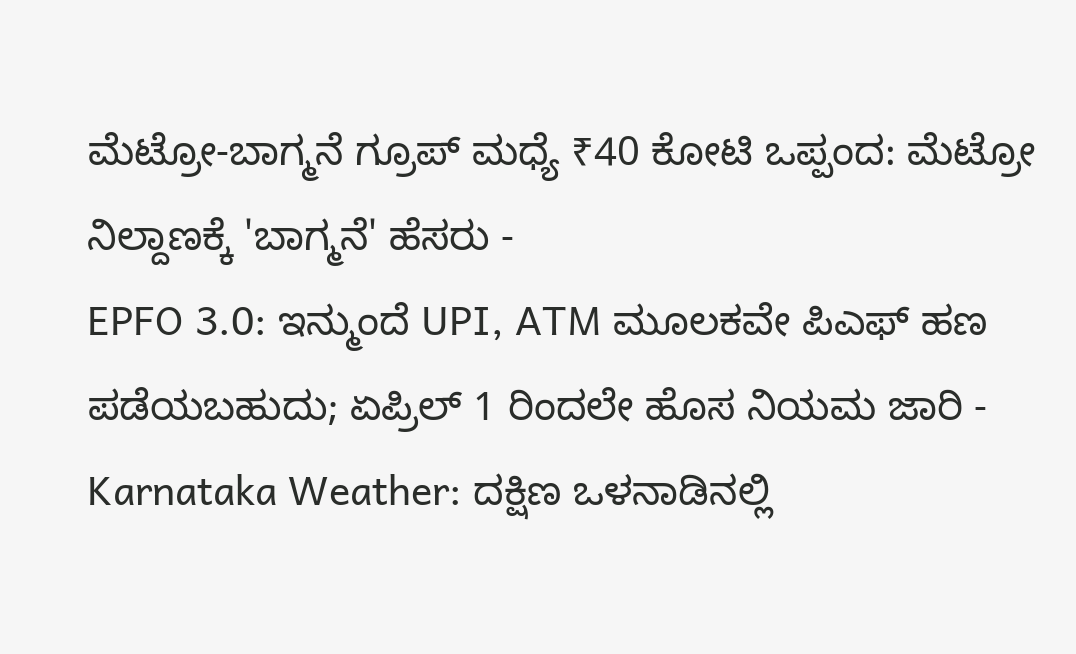ಮೆಟ್ರೋ-ಬಾಗ್ಮನೆ ಗ್ರೂಪ್ ಮಧ್ಯೆ ₹40 ಕೋಟಿ ಒಪ್ಪಂದ: ಮೆಟ್ರೋ ನಿಲ್ದಾಣಕ್ಕೆ 'ಬಾಗ್ಮನೆ' ಹೆಸರು -
EPFO 3.0: ಇನ್ಮುಂದೆ UPI, ATM ಮೂಲಕವೇ ಪಿಎಫ್ ಹಣ ಪಡೆಯಬಹುದು; ಏಪ್ರಿಲ್ 1 ರಿಂದಲೇ ಹೊಸ ನಿಯಮ ಜಾರಿ -
Karnataka Weather: ದಕ್ಷಿಣ ಒಳನಾಡಿನಲ್ಲಿ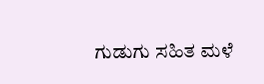ಗುಡುಗು ಸಹಿತ ಮಳೆ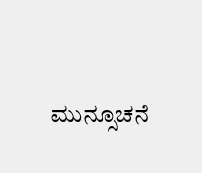ಮುನ್ಸೂಚನೆ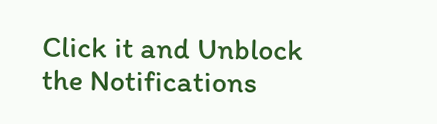Click it and Unblock the Notifications